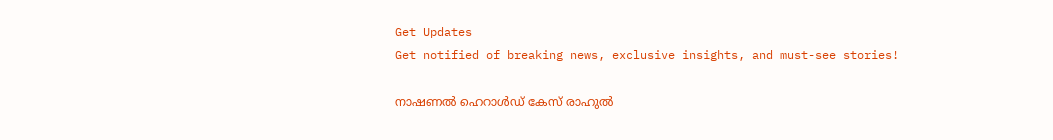Get Updates
Get notified of breaking news, exclusive insights, and must-see stories!

നാഷണല്‍ ഹെറാള്‍ഡ് കേസ് രാഹുല്‍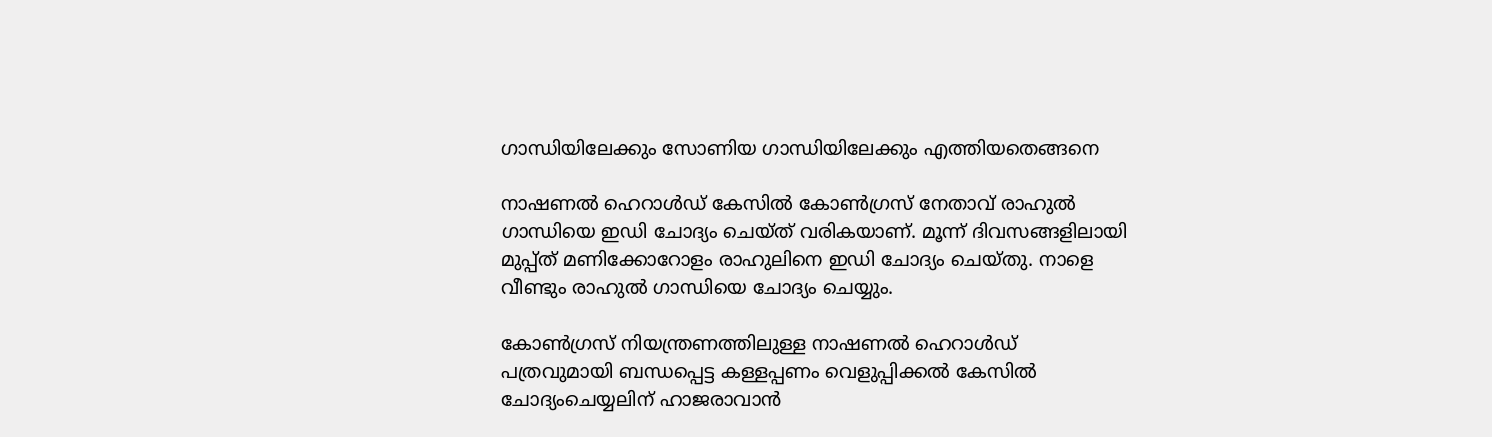ഗാന്ധിയിലേക്കും സോണിയ ഗാന്ധിയിലേക്കും എത്തിയതെങ്ങനെ

നാഷണല്‍ ഹെറാള്‍ഡ് കേസില്‍ കോണ്‍ഗ്രസ് നേതാവ് രാഹുല്‍ ഗാന്ധിയെ ഇഡി ചോദ്യം ചെയ്ത് വരികയാണ്. മൂന്ന് ദിവസങ്ങളിലായി മുപ്പ്ത് മണിക്കോറോളം രാഹുലിനെ ഇഡി ചോദ്യം ചെയ്തു. നാളെ വീണ്ടും രാഹുല്‍ ഗാന്ധിയെ ചോദ്യം ചെയ്യും.

കോണ്‍ഗ്രസ് നിയന്ത്രണത്തിലുള്ള നാഷണല്‍ ഹെറാള്‍ഡ് പത്രവുമായി ബന്ധപ്പെട്ട കള്ളപ്പണം വെളുപ്പിക്കല്‍ കേസില്‍ ചോദ്യംചെയ്യലിന് ഹാജരാവാന്‍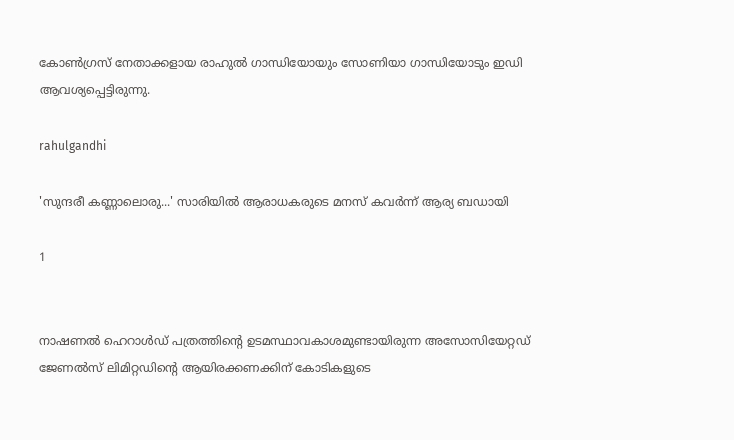കോണ്‍ഗ്രസ് നേതാക്കളായ രാഹുല്‍ ഗാന്ധിയോയും സോണിയാ ഗാന്ധിയോടും ഇഡി ആവശ്യപ്പെട്ടിരുന്നു.

rahulgandhi

'സുന്ദരീ കണ്ണാലൊരു...' സാരിയില്‍ ആരാധകരുടെ മനസ് കവര്‍ന്ന് ആര്യ ബഡായി

1


നാഷണല്‍ ഹെറാള്‍ഡ് പത്രത്തിന്റെ ഉടമസ്ഥാവകാശമുണ്ടായിരുന്ന അസോസിയേറ്റഡ് ജേണല്‍സ് ലിമിറ്റഡിന്റെ ആയിരക്കണക്കിന് കോടികളുടെ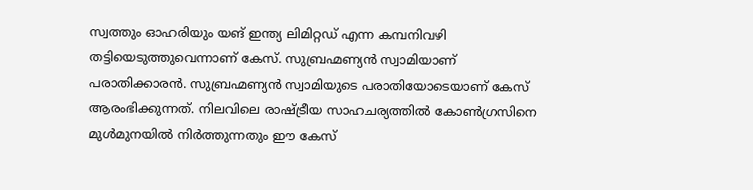സ്വത്തും ഓഹരിയും യങ് ഇന്ത്യ ലിമിറ്റഡ് എന്ന കമ്പനിവഴി തട്ടിയെടുത്തുവെന്നാണ് കേസ്. സുബ്രഹ്മണ്യന്‍ സ്വാമിയാണ് പരാതിക്കാരന്‍. സുബ്രഹ്മണ്യന്‍ സ്വാമിയുടെ പരാതിയോടെയാണ് കേസ് ആരംഭിക്കുന്നത്. നിലവിലെ രാഷ്ട്രീയ സാഹചര്യത്തില്‍ കോണ്‍ഗ്രസിനെ മുള്‍മുനയില്‍ നിര്‍ത്തുന്നതും ഈ കേസ്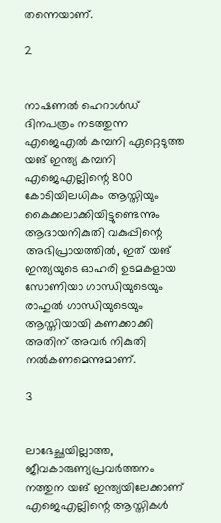തന്നെയാണ്.

2


നാഷണല്‍ ഹെറാള്‍ഡ് ദിനപത്രം നടത്തുന്ന എജെഎല്‍ കമ്പനി ഏറ്റെടുത്ത യങ് ഇന്ത്യ കമ്പനി എജെഎല്ലിന്റെ 800 കോടിയിലധികം ആസ്തിയും കൈക്കലാക്കിയിട്ടുണ്ടെന്നും ആദായനികുതി വകുപ്പിന്റെ അഭിപ്രായത്തില്‍, ഇത് യങ് ഇന്ത്യയുടെ ഓഹരി ഉടമകളായ സോണിയാ ഗാന്ധിയുടെയും രാഹുല്‍ ഗാന്ധിയുടെയും ആസ്തിയായി കണക്കാക്കി അതിന് അവര്‍ നികുതി നല്‍കണമെന്നുമാണ്.

3


ലാഭേച്ഛയില്ലാത്ത, ജീവകാരുണ്യപ്രവര്‍ത്തനം നത്തുന യങ് ഇന്ത്യയിലേക്കാണ് എജെഎല്ലിന്റെ ആസ്തികള്‍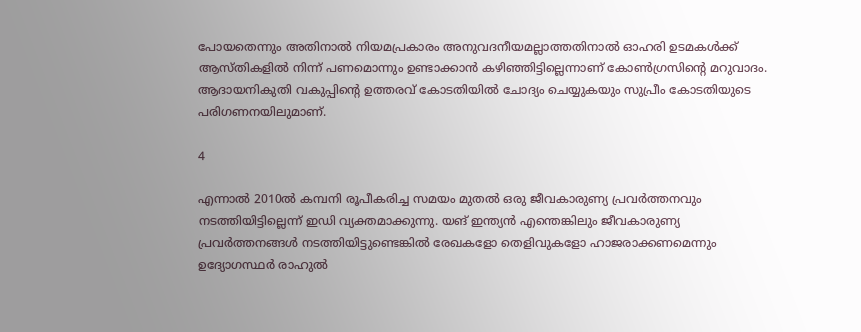പോയതെന്നും അതിനാല്‍ നിയമപ്രകാരം അനുവദനീയമല്ലാത്തതിനാല്‍ ഓഹരി ഉടമകള്‍ക്ക് ആസ്തികളില്‍ നിന്ന് പണമൊന്നും ഉണ്ടാക്കാന്‍ കഴിഞ്ഞിട്ടില്ലെന്നാണ് കോണ്‍ഗ്രസിന്റെ മറുവാദം. ആദായനികുതി വകുപ്പിന്റെ ഉത്തരവ് കോടതിയില്‍ ചോദ്യം ചെയ്യുകയും സുപ്രീം കോടതിയുടെ പരിഗണനയിലുമാണ്.

4

എന്നാല്‍ 2010ല്‍ കമ്പനി രൂപീകരിച്ച സമയം മുതല്‍ ഒരു ജീവകാരുണ്യ പ്രവര്‍ത്തനവും നടത്തിയിട്ടില്ലെന്ന് ഇഡി വ്യക്തമാക്കുന്നു. യങ് ഇന്ത്യന്‍ എന്തെങ്കിലും ജീവകാരുണ്യ പ്രവര്‍ത്തനങ്ങള്‍ നടത്തിയിട്ടുണ്ടെങ്കില്‍ രേഖകളോ തെളിവുകളോ ഹാജരാക്കണമെന്നും ഉദ്യോഗസ്ഥര്‍ രാഹുല്‍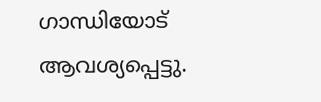ഗാന്ധിയോട് ആവശ്യപ്പെട്ടു.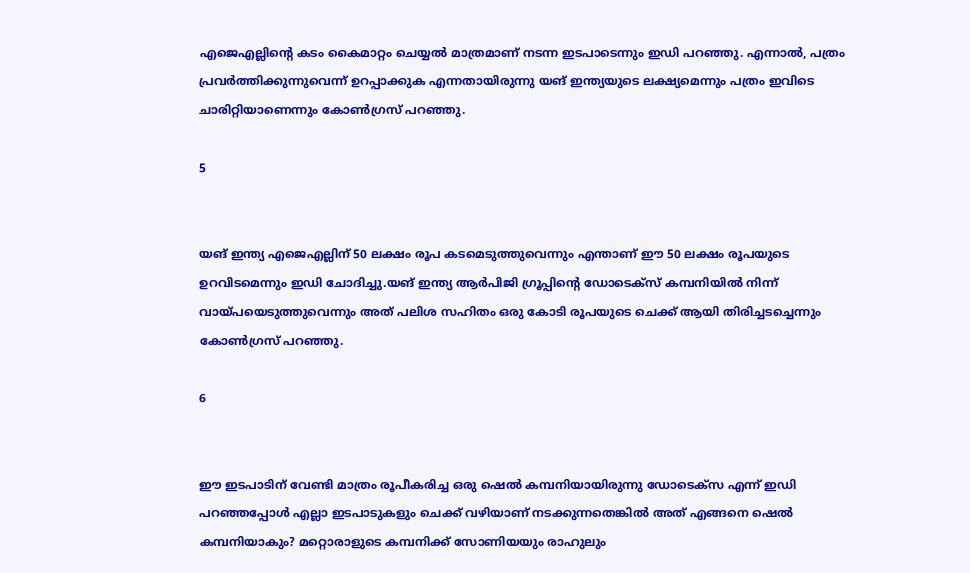എജെഎല്ലിന്റെ കടം കൈമാറ്റം ചെയ്യല്‍ മാത്രമാണ് നടന്ന ഇടപാടെന്നും ഇഡി പറഞ്ഞു. എന്നാല്‍, പത്രം പ്രവര്‍ത്തിക്കുന്നുവെന്ന് ഉറപ്പാക്കുക എന്നതായിരുന്നു യങ് ഇന്ത്യയുടെ ലക്ഷ്യമെന്നും പത്രം ഇവിടെ ചാരിറ്റിയാണെന്നും കോണ്‍ഗ്രസ് പറഞ്ഞു.

5


യങ് ഇന്ത്യ എജെഎല്ലിന് 50 ലക്ഷം രൂപ കടമെടുത്തുവെന്നും എന്താണ് ഈ 50 ലക്ഷം രൂപയുടെ ഉറവിടമെന്നും ഇഡി ചോദിച്ചു.യങ് ഇന്ത്യ ആര്‍പിജി ഗ്രൂപ്പിന്റെ ഡോടെക്സ് കമ്പനിയില്‍ നിന്ന് വായ്പയെടുത്തുവെന്നും അത് പലിശ സഹിതം ഒരു കോടി രൂപയുടെ ചെക്ക് ആയി തിരിച്ചടച്ചെന്നും കോണ്‍ഗ്രസ് പറഞ്ഞു.

6


ഈ ഇടപാടിന് വേണ്ടി മാത്രം രൂപീകരിച്ച ഒരു ഷെല്‍ കമ്പനിയായിരുന്നു ഡോടെക്‌സ എന്ന് ഇഡി പറഞ്ഞപ്പോള്‍ എല്ലാ ഇടപാടുകളും ചെക്ക് വഴിയാണ് നടക്കുന്നതെങ്കില്‍ അത് എങ്ങനെ ഷെല്‍ കമ്പനിയാകും? മറ്റൊരാളുടെ കമ്പനിക്ക് സോണിയയും രാഹുലും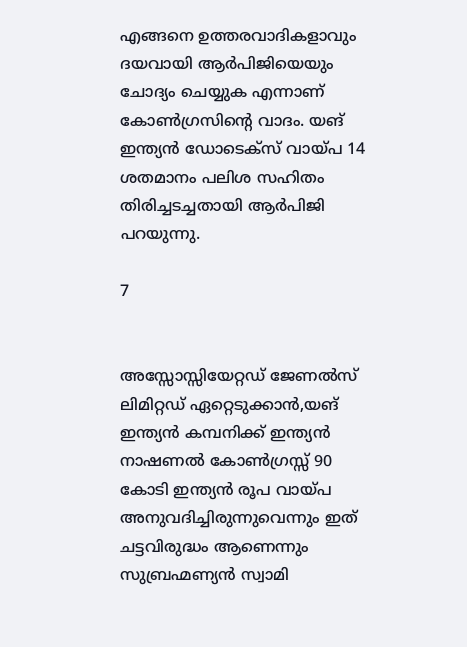എങ്ങനെ ഉത്തരവാദികളാവും ദയവായി ആര്‍പിജിയെയും ചോദ്യം ചെയ്യുക എന്നാണ് കോണ്‍ഗ്രസിന്റെ വാദം. യങ് ഇന്ത്യന്‍ ഡോടെക്സ് വായ്പ 14 ശതമാനം പലിശ സഹിതം തിരിച്ചടച്ചതായി ആര്‍പിജി പറയുന്നു.

7


അസ്സോസ്സിയേറ്റഡ് ജേണല്‍സ് ലിമിറ്റഡ് ഏറ്റെടുക്കാന്‍,യങ് ഇന്ത്യന്‍ കമ്പനിക്ക് ഇന്ത്യന്‍ നാഷണല്‍ കോണ്‍ഗ്രസ്സ് 90 കോടി ഇന്ത്യന്‍ രൂപ വായ്പ അനുവദിച്ചിരുന്നുവെന്നും ഇത് ചട്ടവിരുദ്ധം ആണെന്നും സുബ്രഹ്മണ്യന്‍ സ്വാമി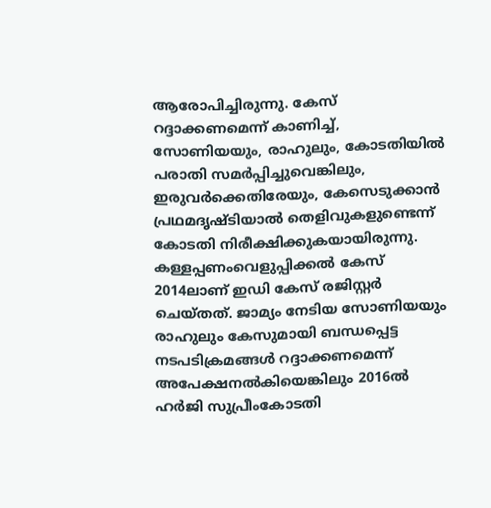ആരോപിച്ചിരുന്നു. കേസ് റദ്ദാക്കണമെന്ന് കാണിച്ച്, സോണിയയും, രാഹുലും, കോടതിയില്‍ പരാതി സമര്‍പ്പിച്ചുവെങ്കിലും, ഇരുവര്‍ക്കെതിരേയും, കേസെടുക്കാന്‍ പ്രഥമദൃഷ്ടിയാല്‍ തെളിവുകളുണ്ടെന്ന് കോടതി നിരീക്ഷിക്കുകയായിരുന്നു. കള്ളപ്പണംവെളുപ്പിക്കല്‍ കേസ് 2014ലാണ് ഇഡി കേസ് രജിസ്റ്റര്‍ ചെയ്തത്. ജാമ്യം നേടിയ സോണിയയും രാഹുലും കേസുമായി ബന്ധപ്പെട്ട നടപടിക്രമങ്ങള്‍ റദ്ദാക്കണമെന്ന് അപേക്ഷനല്‍കിയെങ്കിലും 2016ല്‍ ഹര്‍ജി സുപ്രീംകോടതി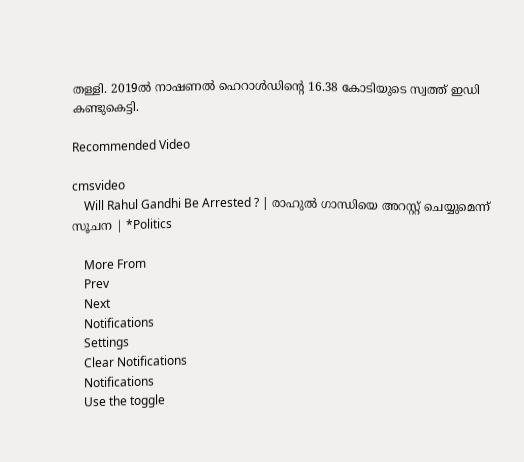തള്ളി. 2019ല്‍ നാഷണല്‍ ഹെറാള്‍ഡിന്റെ 16.38 കോടിയുടെ സ്വത്ത് ഇഡി കണ്ടുകെട്ടി.

Recommended Video

cmsvideo
    Will Rahul Gandhi Be Arrested ? | രാഹുൽ ഗാന്ധിയെ അറസ്റ്റ് ചെയ്യുമെന്ന് സൂചന | *Politics

    More From
    Prev
    Next
    Notifications
    Settings
    Clear Notifications
    Notifications
    Use the toggle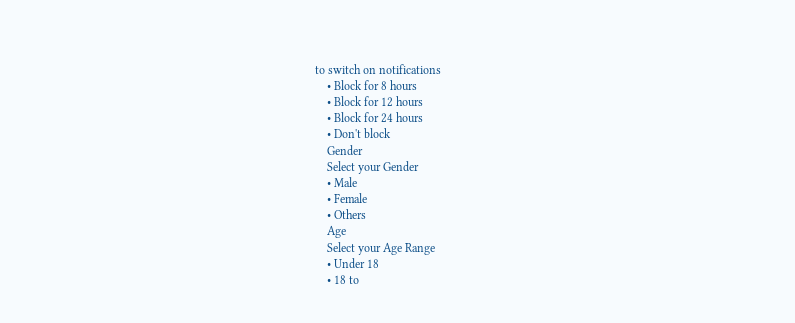to switch on notifications
    • Block for 8 hours
    • Block for 12 hours
    • Block for 24 hours
    • Don't block
    Gender
    Select your Gender
    • Male
    • Female
    • Others
    Age
    Select your Age Range
    • Under 18
    • 18 to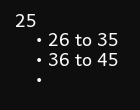25
    • 26 to 35
    • 36 to 45
    •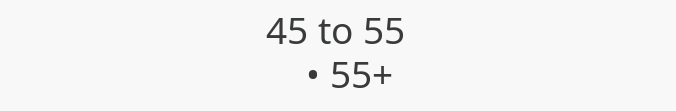45 to 55
    • 55+